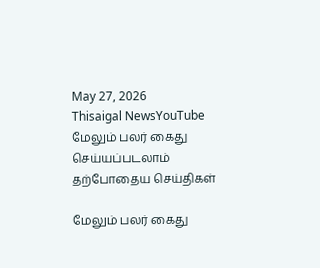May 27, 2026
Thisaigal NewsYouTube
மேலும் பலர் கைது செய்யப்படலாம்
தற்போதைய செய்திகள்

மேலும் பலர் கைது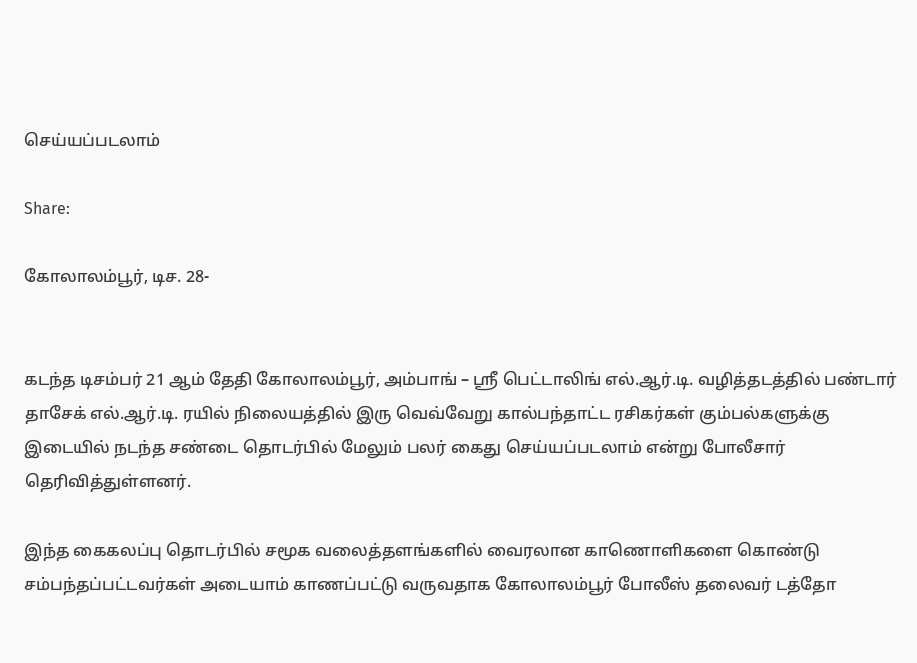செய்யப்படலாம்

Share:

கோலாலம்பூர், டிச. 28-


கடந்த டிசம்பர் 21 ஆம் தேதி கோலாலம்பூர், அம்பாங் – ஸ்ரீ பெட்டாலிங் எல்.ஆர்.டி. வழித்தடத்தில் பண்டார் தாசேக் எல்.ஆர்.டி. ரயில் நிலையத்தில் இரு வெவ்வேறு கால்பந்தாட்ட ரசிகர்கள் கும்பல்களுக்கு இடையில் நடந்த சண்டை தொடர்பில் மேலும் பலர் கைது செய்யப்படலாம் என்று போலீசார் தெரிவித்துள்ளனர்.

இந்த கைகலப்பு தொடர்பில் சமூக வலைத்தளங்களில் வைரலான காணொளிகளை கொண்டு சம்பந்தப்பட்டவர்கள் அடையாம் காணப்பட்டு வருவதாக கோலாலம்பூர் போலீஸ் தலைவர் டத்தோ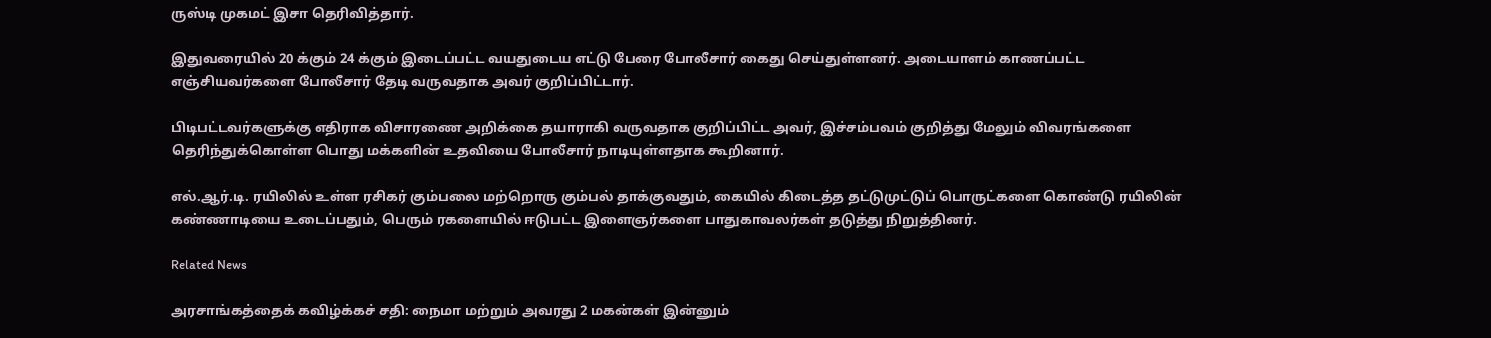ருஸ்டி முகமட் இசா தெரிவித்தார்.

இதுவரையில் 20 க்கும் 24 க்கும் இடைப்பட்ட வயதுடைய எட்டு பேரை போலீசார் கைது செய்துள்ளனர். அடையாளம் காணப்பட்ட எஞ்சியவர்களை போலீசார் தேடி வருவதாக அவர் குறிப்பிட்டார்.

பிடிபட்டவர்களுக்கு எதிராக விசாரணை அறிக்கை தயாராகி வருவதாக குறிப்பிட்ட அவர், இச்சம்பவம் குறித்து மேலும் விவரங்களை தெரிந்துக்கொள்ள பொது மக்களின் உதவியை போலீசார் நாடியுள்ளதாக கூறினார்.

எல்.ஆர்.டி. ரயிலில் உள்ள ரசிகர் கும்பலை மற்றொரு கும்பல் தாக்குவதும், கையில் கிடைத்த தட்டுமுட்டுப் பொருட்களை கொண்டு ரயிலின் கண்ணாடியை உடைப்பதும், பெரும் ரகளையில் ஈடுபட்ட இளைஞர்களை பாதுகாவலர்கள் தடுத்து நிறுத்தினர்.

Related News

அரசாங்கத்தைக் கவிழ்க்கச் சதி: நைமா மற்றும் அவரது 2 மகன்கள் இன்னும்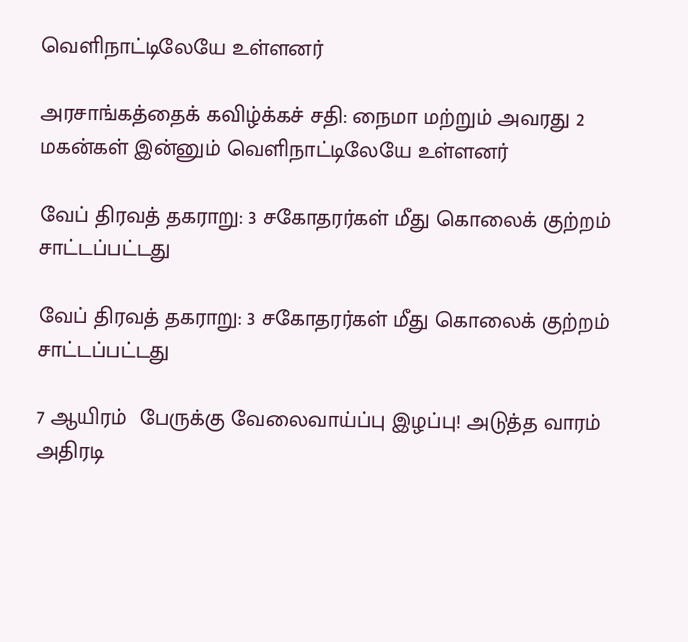வெளிநாட்டிலேயே உள்ளனர்

அரசாங்கத்தைக் கவிழ்க்கச் சதி: நைமா மற்றும் அவரது 2 மகன்கள் இன்னும் வெளிநாட்டிலேயே உள்ளனர்

வேப் திரவத் தகராறு: 3 சகோதரர்கள் மீது கொலைக் குற்றம் சாட்டப்பட்டது

வேப் திரவத் தகராறு: 3 சகோதரர்கள் மீது கொலைக் குற்றம் சாட்டப்பட்டது

7 ஆயிரம்  பேருக்கு வேலைவாய்ப்பு இழப்பு! அடுத்த வாரம் அதிரடி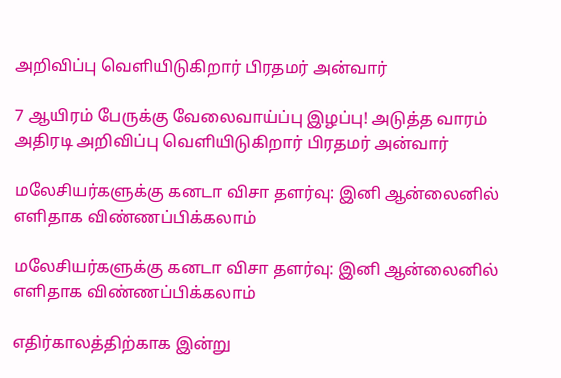அறிவிப்பு வெளியிடுகிறார் பிரதமர் அன்வார்

7 ஆயிரம் பேருக்கு வேலைவாய்ப்பு இழப்பு! அடுத்த வாரம் அதிரடி அறிவிப்பு வெளியிடுகிறார் பிரதமர் அன்வார்

மலேசியர்களுக்கு கனடா விசா தளர்வு: இனி ஆன்லைனில் எளிதாக விண்ணப்பிக்கலாம்

மலேசியர்களுக்கு கனடா விசா தளர்வு: இனி ஆன்லைனில் எளிதாக விண்ணப்பிக்கலாம்

எதிர்காலத்திற்காக இன்று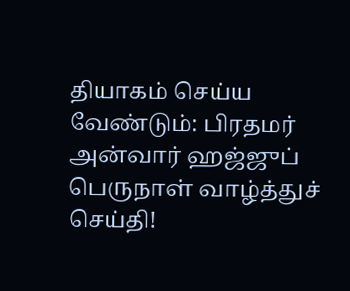தியாகம் செய்ய வேண்டும்: பிரதமர் அன்வார் ஹஜ்ஜுப் பெருநாள் வாழ்த்துச் செய்தி!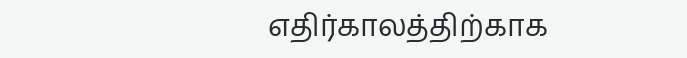எதிர்காலத்திற்காக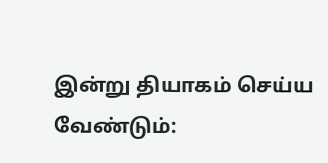இன்று தியாகம் செய்ய வேண்டும்: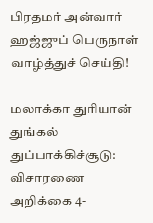பிரதமர் அன்வார் ஹஜ்ஜுப் பெருநாள் வாழ்த்துச் செய்தி!

மலாக்கா துரியான் துங்கல் துப்பாக்கிச்சூடு: விசாரணை அறிக்கை 4-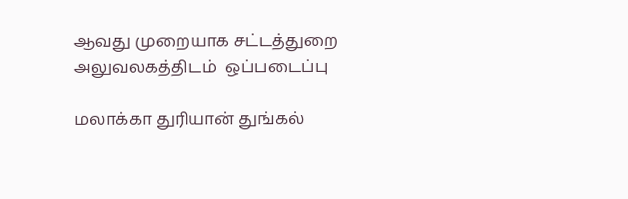ஆவது முறையாக சட்டத்துறை அலுவலகத்திடம்  ஒப்படைப்பு

மலாக்கா துரியான் துங்கல்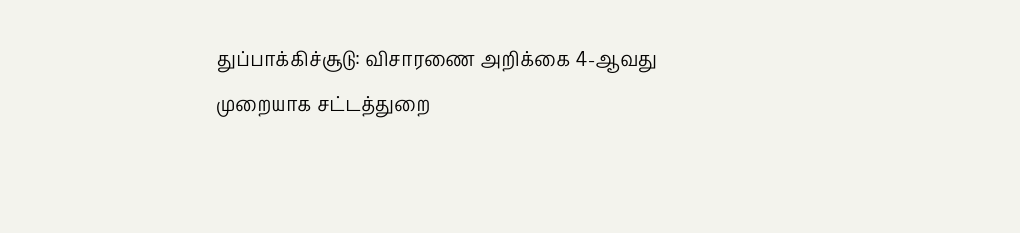துப்பாக்கிச்சூடு: விசாரணை அறிக்கை 4-ஆவது முறையாக சட்டத்துறை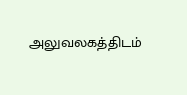அலுவலகத்திடம்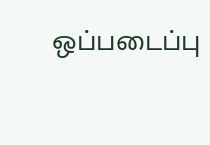ஒப்படைப்பு